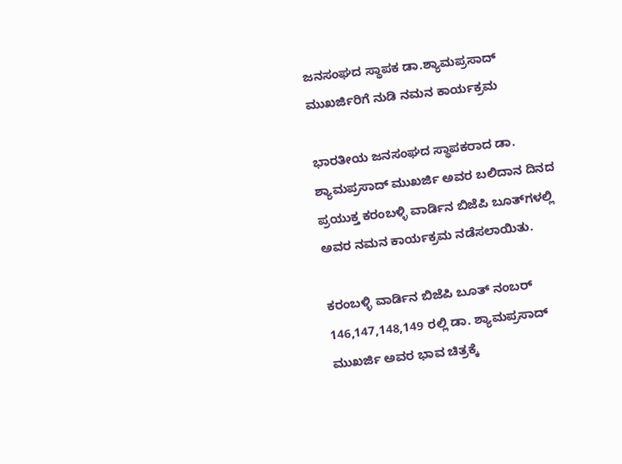ಜನಸಂಘದ ಸ್ಥಾಪಕ ಡಾ.ಶ್ಯಾಮಪ್ರಸಾದ್‌ ಮುಖರ್ಜಿರಿಗೆ ನುಡಿ ನಮನ ಕಾರ್ಯಕ್ರಮ

ಭಾರತೀಯ ಜನಸಂಘದ ಸ್ಥಾಪಕರಾದ ಡಾ. ಶ್ಯಾಮಪ್ರಸಾದ್‌ ಮುಖರ್ಜಿ ಅವರ ಬಲಿದಾನ ದಿನದ ಪ್ರಯುಕ್ತ ಕರಂಬಳ್ಳಿ ವಾರ್ಡಿನ ಬಿಜೆಪಿ ಬೂತ್‌ಗಳಲ್ಲಿ ಅವರ ನಮನ ಕಾರ್ಯಕ್ರಮ ನಡೆಸಲಾಯಿತು.

ಕರಂಬಳ್ಳಿ ವಾರ್ಡಿನ ಬಿಜೆಪಿ ಬೂತ್ ನಂಬರ್ 146,147,148,149 ರಲ್ಲಿ ಡಾ. ಶ್ಯಾಮಪ್ರಸಾದ್‌ ಮುಖರ್ಜಿ ಅವರ ಭಾವ ಚಿತ್ರಕ್ಕೆ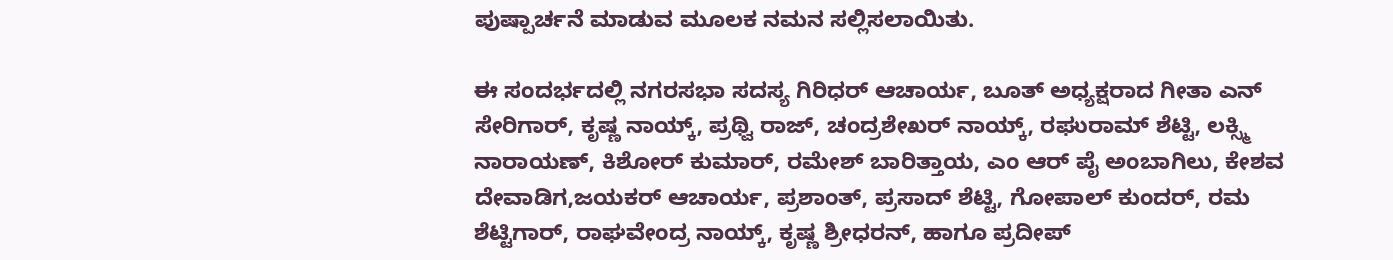ಪುಷ್ಪಾರ್ಚನೆ ಮಾಡುವ ಮೂಲಕ ನಮನ ಸಲ್ಲಿಸಲಾಯಿತು.

ಈ ಸಂದರ್ಭದಲ್ಲಿ ನಗರಸಭಾ ಸದಸ್ಯ ಗಿರಿಧರ್ ಆಚಾರ್ಯ, ಬೂತ್ ಅಧ್ಯಕ್ಷರಾದ ಗೀತಾ ಎನ್ ಸೇರಿಗಾರ್, ಕೃಷ್ಣ ನಾಯ್ಕ್, ಪ್ರಥ್ವಿ ರಾಜ್, ಚಂದ್ರಶೇಖರ್ ನಾಯ್ಕ್, ರಘುರಾಮ್ ಶೆಟ್ಟಿ, ಲಕ್ಸ್ಮಿ ನಾರಾಯಣ್, ಕಿಶೋರ್ ಕುಮಾರ್, ರಮೇಶ್ ಬಾರಿತ್ತಾಯ, ಎಂ ಆರ್ ಪೈ ಅಂಬಾಗಿಲು, ಕೇಶವ ದೇವಾಡಿಗ,ಜಯಕರ್ ಆಚಾರ್ಯ, ಪ್ರಶಾಂತ್, ಪ್ರಸಾದ್ ಶೆಟ್ಟಿ, ಗೋಪಾಲ್ ಕುಂದರ್, ರಮ ಶೆಟ್ಟಿಗಾರ್, ರಾಘವೇಂದ್ರ ನಾಯ್ಕ್, ಕೃಷ್ಣ ಶ್ರೀಧರನ್, ಹಾಗೂ ಪ್ರದೀಪ್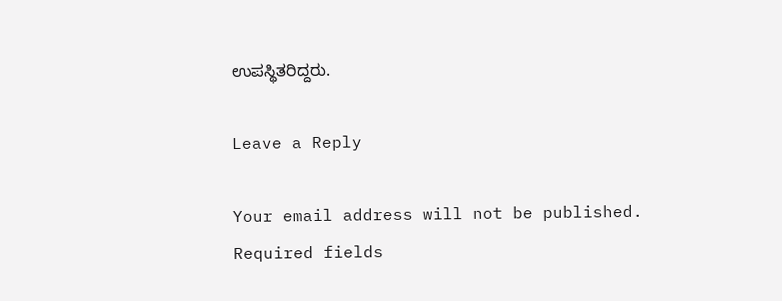ಉಪಸ್ಥಿತರಿದ್ದರು.

Leave a Reply

Your email address will not be published. Required fields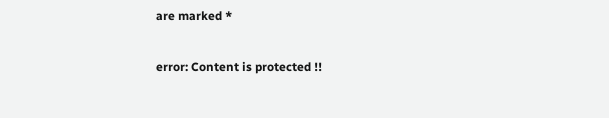are marked *

error: Content is protected !!